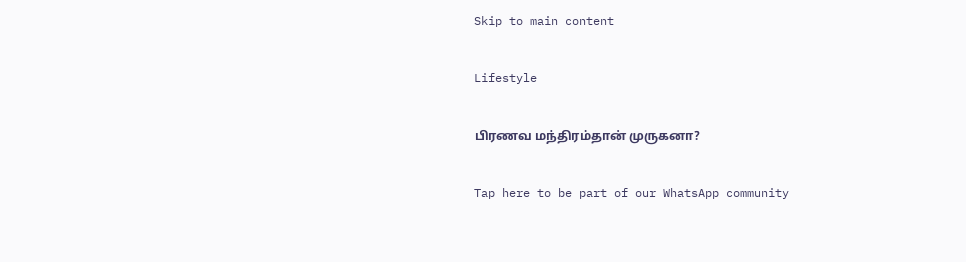Skip to main content

Lifestyle

பிரணவ மந்திரம்தான் முருகனா?

Tap here to be part of our WhatsApp community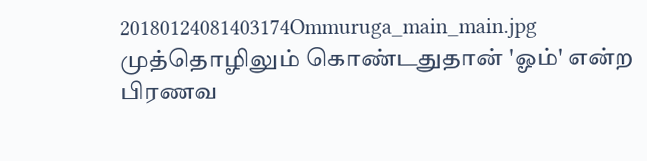20180124081403174Ommuruga_main_main.jpg
முத்தொழிலும் கொண்டதுதான் 'ஓம்' என்ற பிரணவ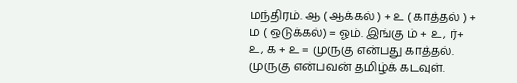மந்திரம். ஆ ( ஆக்கல் ) + உ ( காத்தல் ) + ம ( ஒடுக்கல்) = ஓம். இங்கு ம் + உ, ர்+ உ, க + உ = முருகு என்பது காத்தல். முருகு என்பவன் தமிழ்க் கடவுள்.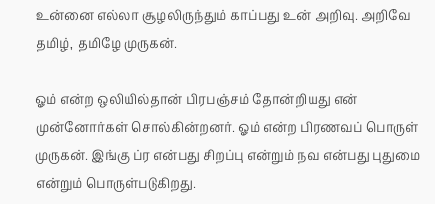உன்னை எல்லா சூழலிருந்தும் காப்பது உன் அறிவு. அறிவே தமிழ், தமிழே முருகன்.

ஓம் என்ற ஒலியில்தான் பிரபஞ்சம் தோன்றியது என் முன்னோர்கள் சொல்கின்றனர். ஓம் என்ற பிரணவப் பொருள் முருகன். இங்கு ப்ர என்பது சிறப்பு என்றும் நவ என்பது புதுமை என்றும் பொருள்படுகிறது.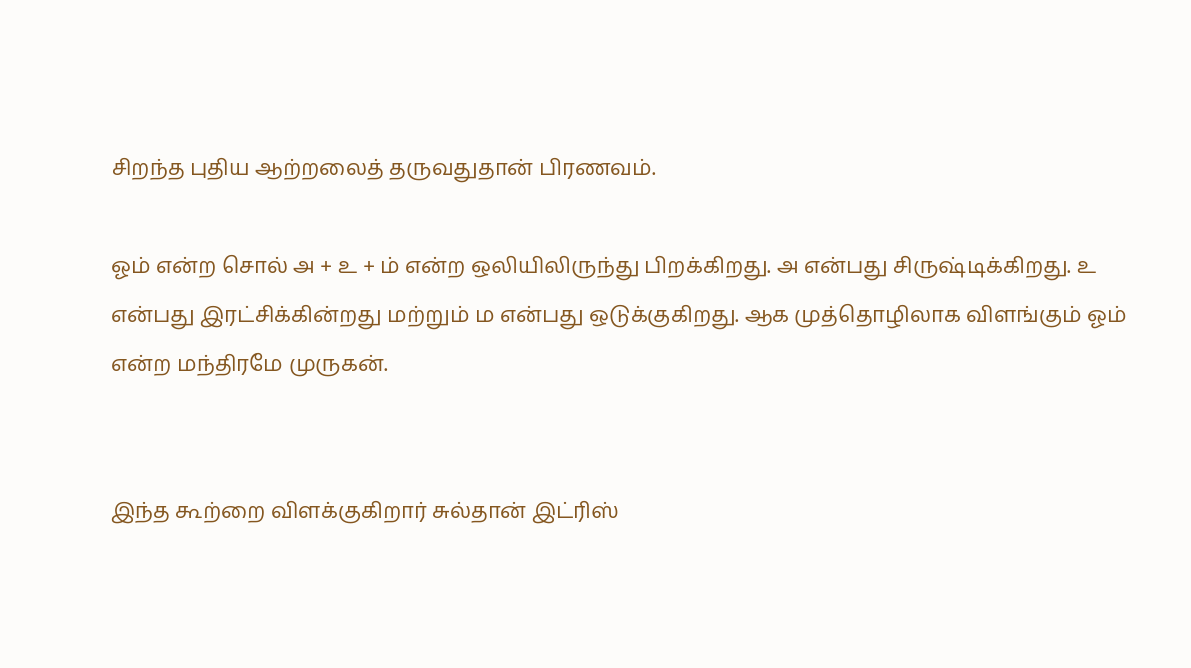சிறந்த புதிய ஆற்றலைத் தருவதுதான் பிரணவம்.

ஓம் என்ற சொல் அ + உ + ம் என்ற ஒலியிலிருந்து பிறக்கிறது. அ என்பது சிருஷ்டிக்கிறது. உ என்பது இரட்சிக்கின்றது மற்றும் ம என்பது ஒடுக்குகிறது. ஆக முத்தொழிலாக விளங்கும் ஓம் என்ற மந்திரமே முருகன்.


இந்த கூற்றை விளக்குகிறார் சுல்தான் இட்ரிஸ்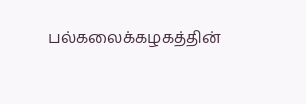பல்கலைக்கழகத்தின்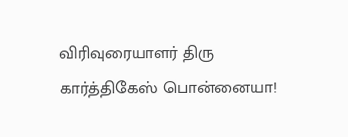விரிவுரையாளர் திரு கார்த்திகேஸ் பொன்னையா!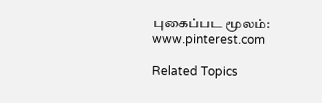புகைப்பட மூலம்: www.pinterest.com

Related Topics